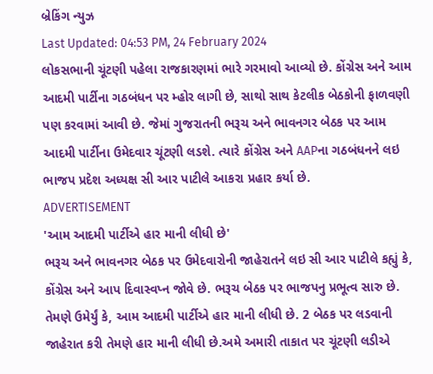બ્રેકિંગ ન્યુઝ
Last Updated: 04:53 PM, 24 February 2024
લોકસભાની ચૂંટણી પહેલા રાજકારણમાં ભારે ગરમાવો આવ્યો છે. કોંગ્રેસ અને આમ આદમી પાર્ટીના ગઠબંધન પર મ્હોર લાગી છે, સાથો સાથ કેટલીક બેઠકોની ફાળવણી પણ કરવામાં આવી છે. જેમાં ગુજરાતની ભરૂચ અને ભાવનગર બેઠક પર આમ આદમી પાર્ટીના ઉમેદવાર ચૂંટણી લડશે. ત્યારે કોંગ્રેસ અને AAPના ગઠબંધનને લઇ ભાજપ પ્રદેશ અધ્યક્ષ સી આર પાટીલે આકરા પ્રહાર કર્યા છે.
ADVERTISEMENT
'આમ આદમી પાર્ટીએ હાર માની લીધી છે'
ભરૂચ અને ભાવનગર બેઠક પર ઉમેદવારોની જાહેરાતને લઇ સી આર પાટીલે કહ્યું કે, કોંગ્રેસ અને આપ દિવાસ્વપ્ન જોવે છે. ભરૂચ બેઠક પર ભાજપનુ પ્રભૂત્વ સારુ છે. તેમણે ઉમેર્યું કે, આમ આદમી પાર્ટીએ હાર માની લીધી છે. 2 બેઠક પર લડવાની જાહેરાત કરી તેમણે હાર માની લીધી છે.અમે અમારી તાકાત પર ચૂંટણી લડીએ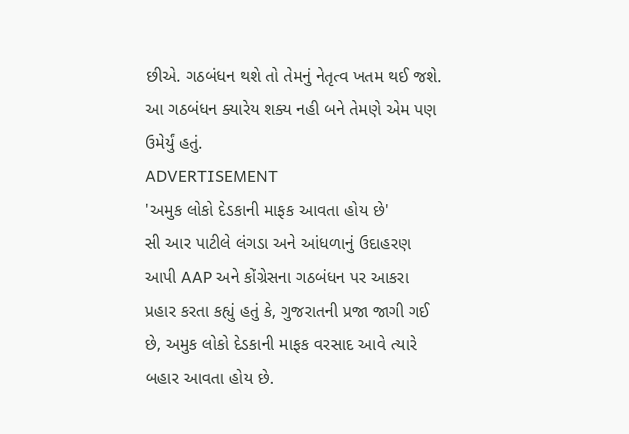છીએ. ગઠબંધન થશે તો તેમનું નેતૃત્વ ખતમ થઈ જશે. આ ગઠબંધન ક્યારેય શક્ય નહી બને તેમણે એમ પણ ઉમેર્યું હતું.
ADVERTISEMENT
'અમુક લોકો દેડકાની માફક આવતા હોય છે'
સી આર પાટીલે લંગડા અને આંધળાનું ઉદાહરણ આપી AAP અને કોંગ્રેસના ગઠબંધન પર આકરા પ્રહાર કરતા કહ્યું હતું કે, ગુજરાતની પ્રજા જાગી ગઈ છે, અમુક લોકો દેડકાની માફક વરસાદ આવે ત્યારે બહાર આવતા હોય છે.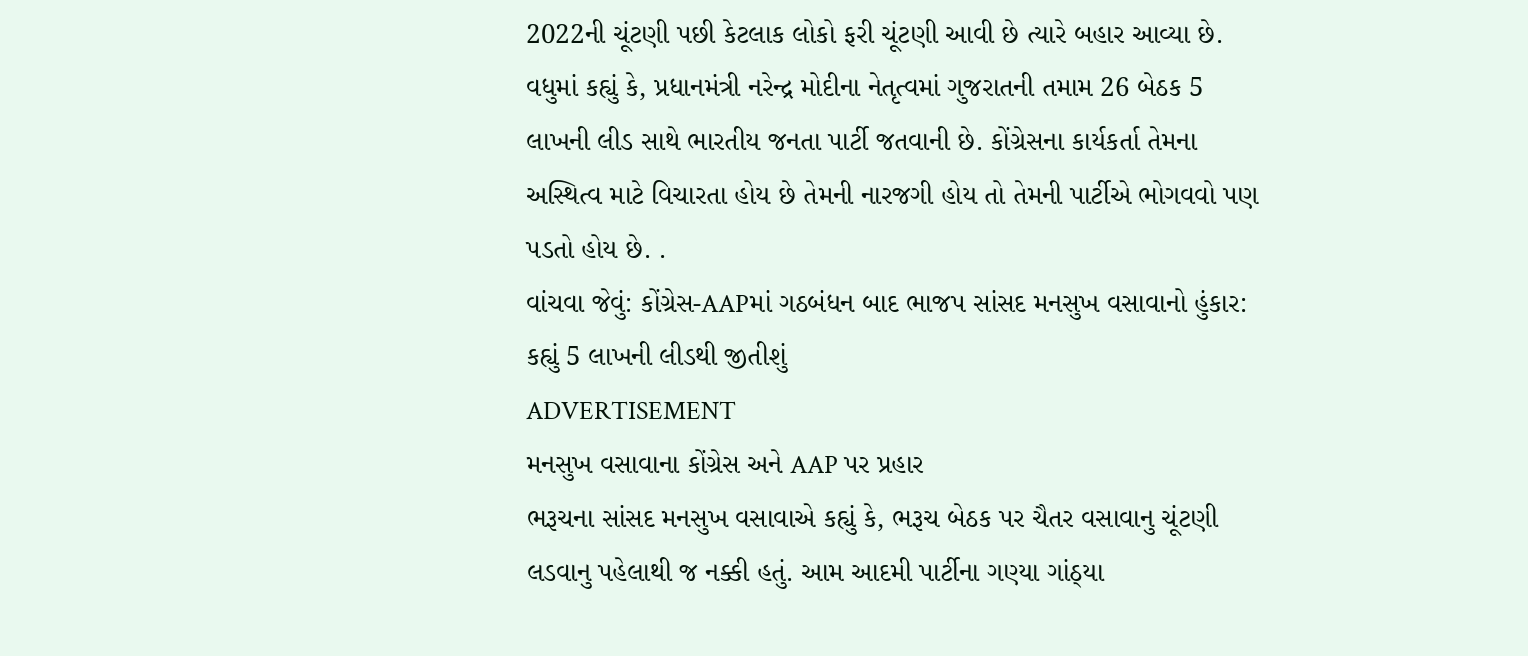2022ની ચૂંટણી પછી કેટલાક લોકો ફરી ચૂંટણી આવી છે ત્યારે બહાર આવ્યા છે. વધુમાં કહ્યું કે, પ્રધાનમંત્રી નરેન્દ્ર મોદીના નેતૃત્વમાં ગુજરાતની તમામ 26 બેઠક 5 લાખની લીડ સાથે ભારતીય જનતા પાર્ટી જતવાની છે. કોંગ્રેસના કાર્યકર્તા તેમના અસ્થિત્વ માટે વિચારતા હોય છે તેમની નારજગી હોય તો તેમની પાર્ટીએ ભોગવવો પણ પડતો હોય છે. .
વાંચવા જેવું: કોંગ્રેસ-AAPમાં ગઠબંધન બાદ ભાજપ સાંસદ મનસુખ વસાવાનો હુંકાર: કહ્યું 5 લાખની લીડથી જીતીશું
ADVERTISEMENT
મનસુખ વસાવાના કોંગ્રેસ અને AAP પર પ્રહાર
ભરૂચના સાંસદ મનસુખ વસાવાએ કહ્યું કે, ભરૂચ બેઠક પર ચૈતર વસાવાનુ ચૂંટણી લડવાનુ પહેલાથી જ નક્કી હતું. આમ આદમી પાર્ટીના ગણ્યા ગાંઠ્યા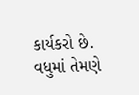કાર્યકરો છે. વધુમાં તેમણે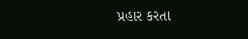પ્રહાર કરતા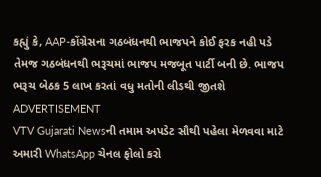કહ્યું કે, AAP-કોંગ્રેસના ગઠબંધનથી ભાજપને કોઈ ફરક નહી પડે તેમજ ગઠબંધનથી ભરૂચમાં ભાજપ મજબૂત પાર્ટી બની છે. ભાજપ ભરૂચ બેઠક 5 લાખ કરતાં વધુ મતોની લીડથી જીતશે
ADVERTISEMENT
VTV Gujarati Newsની તમામ અપડેટ સૌથી પહેલા મેળવવા માટે અમારી WhatsApp ચેનલ ફોલો કરો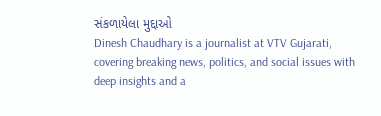સંકળાયેલા મુદ્દાઓ
Dinesh Chaudhary is a journalist at VTV Gujarati, covering breaking news, politics, and social issues with deep insights and a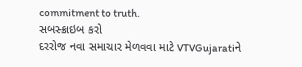commitment to truth.
સબસ્ક્રાઇબ કરો
દરરોજ નવા સમાચાર મેળવવા માટે VTVGujaratiને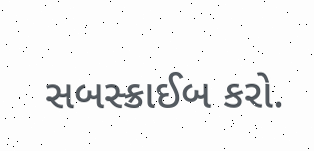સબસ્ક્રાઈબ કરો.